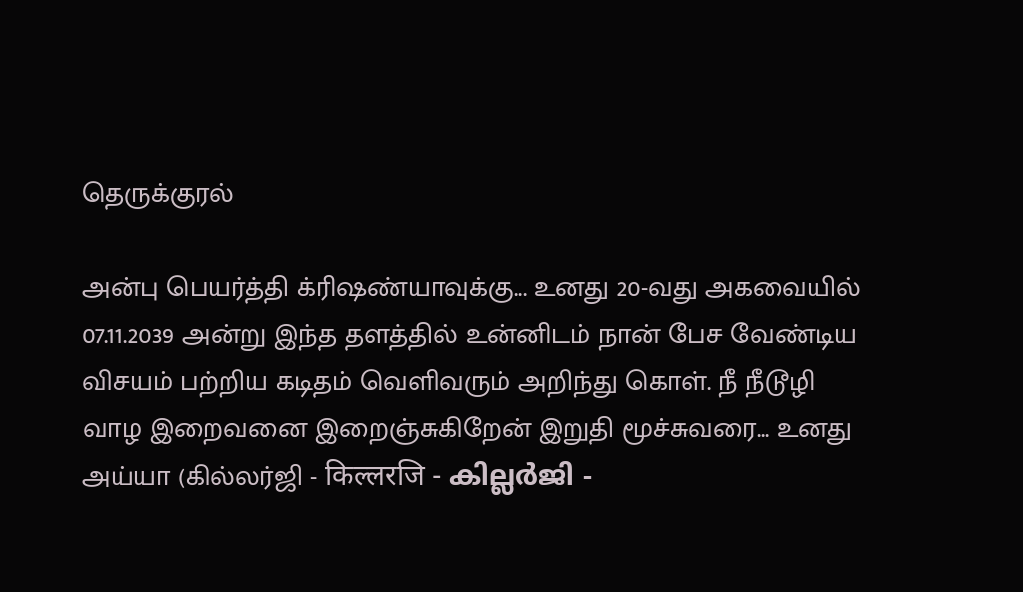தெருக்குரல்

அன்பு பெயர்த்தி க்ரிஷண்யாவுக்கு... உனது 20-வது அகவையில் 07.11.2039 அன்று இந்த தளத்தில் உன்னிடம் நான் பேச வேண்டிய விசயம் பற்றிய கடிதம் வெளிவரும் அறிந்து கொள். நீ நீடூழி வாழ இறைவனை இறைஞ்சுகிறேன் இறுதி மூச்சுவரை... உனது அய்யா (கில்லர்ஜி - किल्लरजि - കില്ലർജി -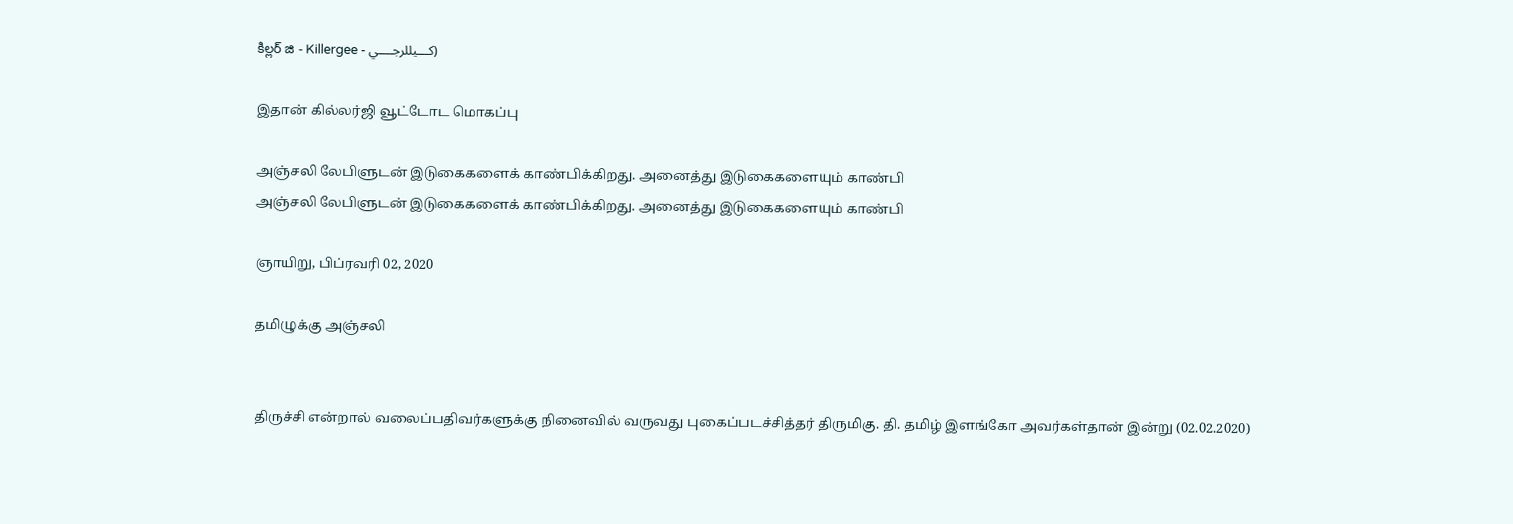కిల్లర్ జి - Killergee - كـــيللرجــــي)

இதான் கில்லர்ஜி வூட்டோட மொகப்பு

அஞ்சலி லேபிளுடன் இடுகைகளைக் காண்பிக்கிறது. அனைத்து இடுகைகளையும் காண்பி
அஞ்சலி லேபிளுடன் இடுகைகளைக் காண்பிக்கிறது. அனைத்து இடுகைகளையும் காண்பி

ஞாயிறு, பிப்ரவரி 02, 2020

தமிழுக்கு அஞ்சலி


திருச்சி என்றால் வலைப்பதிவர்களுக்கு நினைவில் வருவது புகைப்படச்சித்தர் திருமிகு. தி. தமிழ் இளங்கோ அவர்கள்தான் இன்று (02.02.2020)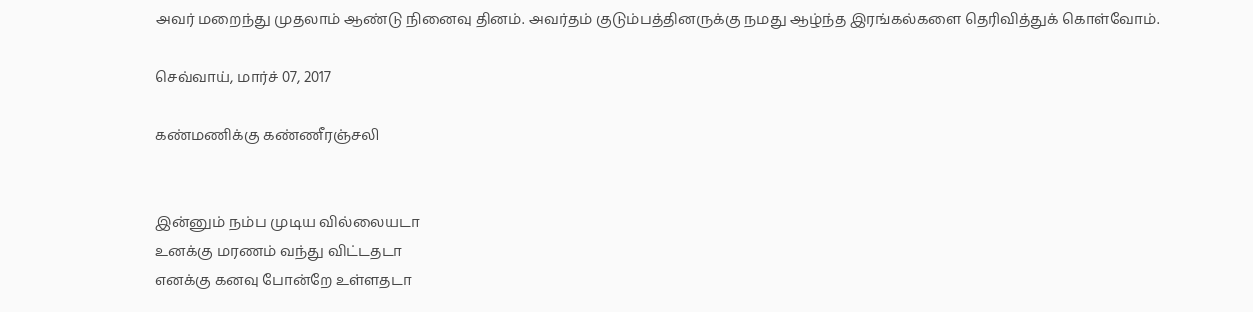அவர் மறைந்து முதலாம் ஆண்டு நினைவு தினம். அவர்தம் குடும்பத்தினருக்கு நமது ஆழ்ந்த இரங்கல்களை தெரிவித்துக் கொள்வோம்.

செவ்வாய், மார்ச் 07, 2017

கண்மணிக்கு கண்ணீரஞ்சலி


இன்னும் நம்ப முடிய வில்லையடா
உனக்கு மரணம் வந்து விட்டதடா
எனக்கு கனவு போன்றே உள்ளதடா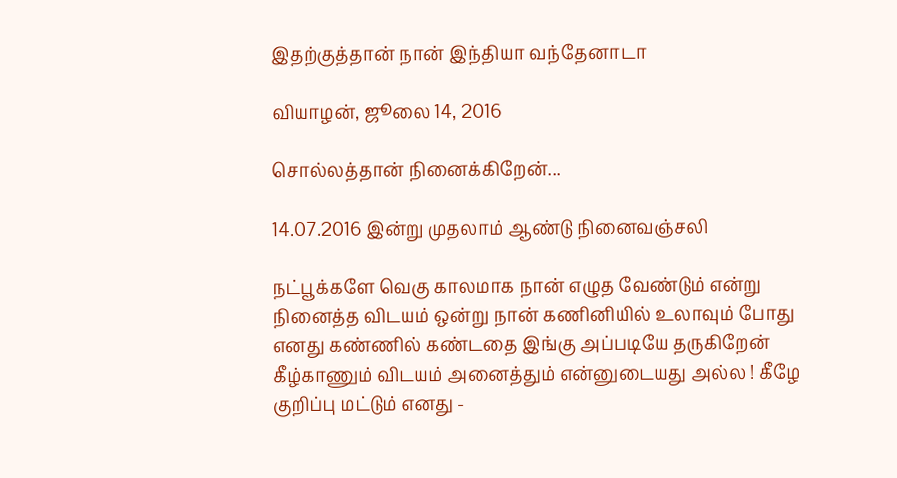இதற்குத்தான் நான் இந்தியா வந்தேனாடா

வியாழன், ஜூலை 14, 2016

சொல்லத்தான் நினைக்கிறேன்...

14.07.2016 இன்று முதலாம் ஆண்டு நினைவஞ்சலி

நட்பூக்களே வெகு காலமாக நான் எழுத வேண்டும் என்று நினைத்த விடயம் ஒன்று நான் கணினியில் உலாவும் போது எனது கண்ணில் கண்டதை இங்கு அப்படியே தருகிறேன் கீழ்காணும் விடயம் அனைத்தும் என்னுடையது அல்ல ! கீழே குறிப்பு மட்டும் எனது -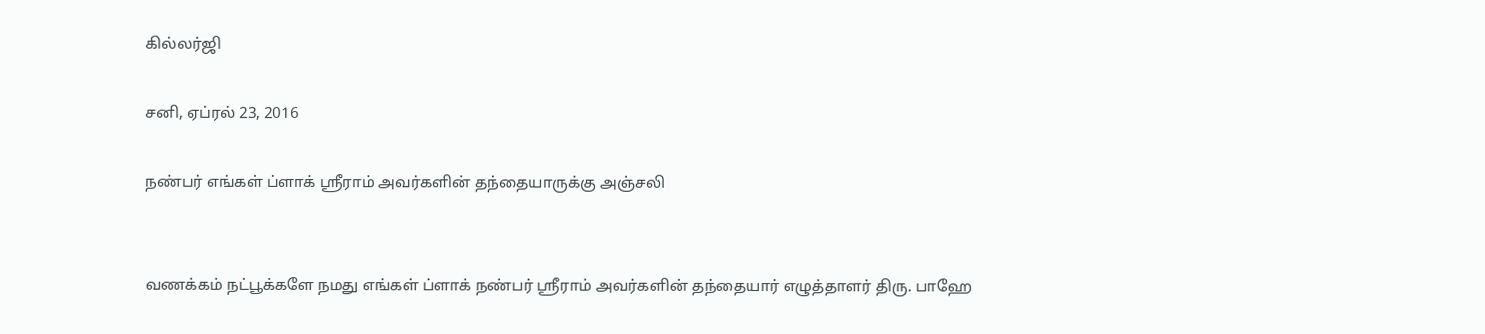கில்லர்ஜி

சனி, ஏப்ரல் 23, 2016

நண்பர் எங்கள் ப்ளாக் ஸ்ரீராம் அவர்களின் தந்தையாருக்கு அஞ்சலி


வணக்கம் நட்பூக்களே நமது எங்கள் ப்ளாக் நண்பர் ஸ்ரீராம் அவர்களின் தந்தையார் எழுத்தாளர் திரு. பாஹே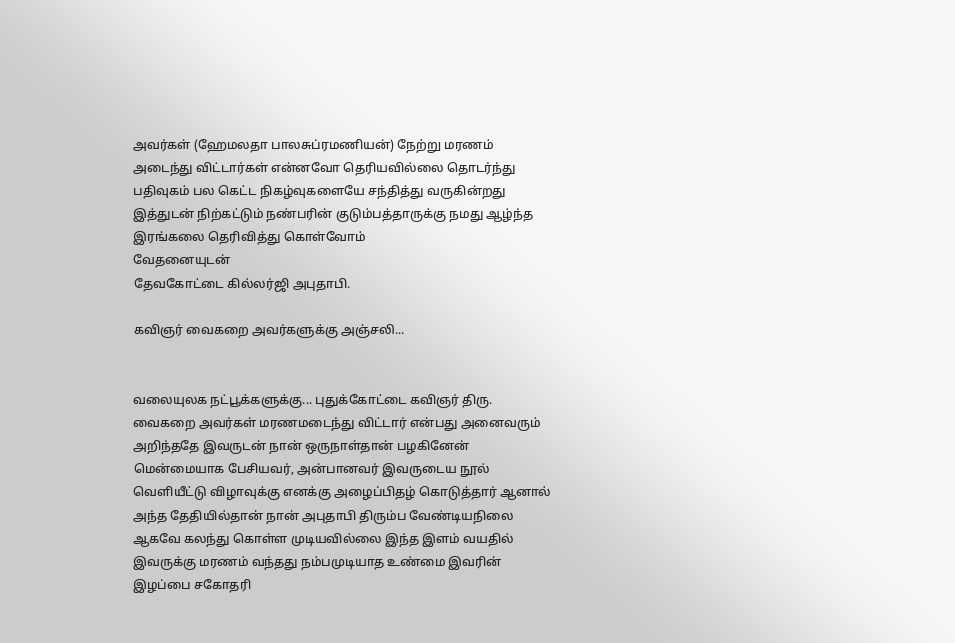அவர்கள் (ஹேமலதா பாலசுப்ரமணியன்) நேற்று மரணம் அடைந்து விட்டார்கள் என்னவோ தெரியவில்லை தொடர்ந்து பதிவுகம் பல கெட்ட நிகழ்வுகளையே சந்தித்து வருகின்றது இத்துடன் நிற்கட்டும் நண்பரின் குடும்பத்தாருக்கு நமது ஆழ்ந்த இரங்கலை தெரிவித்து கொள்வோம்
வேதனையுடன்
தேவகோட்டை கில்லர்ஜி அபுதாபி.

கவிஞர் வைகறை அவர்களுக்கு அஞ்சலி...


வலையுலக நட்பூக்களுக்கு... புதுக்கோட்டை கவிஞர் திரு. வைகறை அவர்கள் மரணமடைந்து விட்டார் என்பது அனைவரும் அறிந்ததே இவருடன் நான் ஒருநாள்தான் பழகினேன் மென்மையாக பேசியவர், அன்பானவர் இவருடைய நூல் வெளியீட்டு விழாவுக்கு எனக்கு அழைப்பிதழ் கொடுத்தார் ஆனால் அந்த தேதியில்தான் நான் அபுதாபி திரும்ப வேண்டியநிலை ஆகவே கலந்து கொள்ள முடியவில்லை இந்த இளம் வயதில் இவருக்கு மரணம் வந்தது நம்பமுடியாத உண்மை இவரின் இழப்பை சகோதரி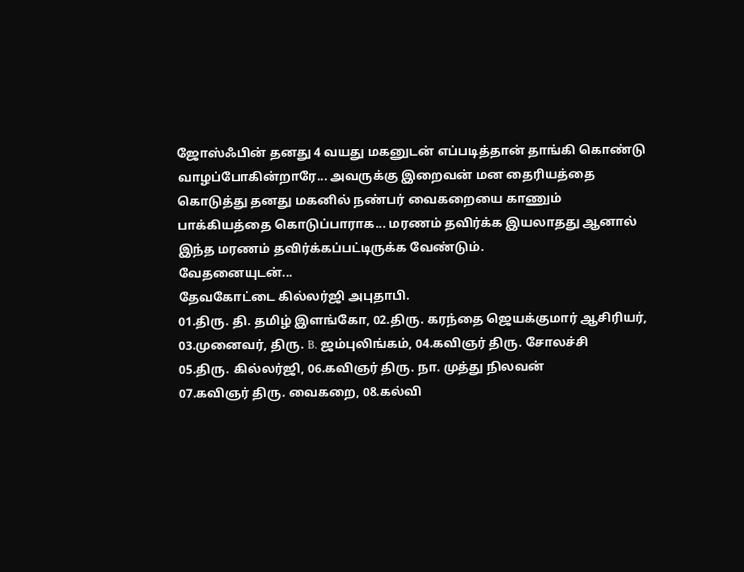ஜோஸ்ஃபின் தனது 4 வயது மகனுடன் எப்படித்தான் தாங்கி கொண்டு வாழப்போகின்றாரே... அவருக்கு இறைவன் மன தைரியத்தை கொடுத்து தனது மகனில் நண்பர் வைகறையை காணும் பாக்கியத்தை கொடுப்பாராக... மரணம் தவிர்க்க இயலாதது ஆனால் இந்த மரணம் தவிர்க்கப்பட்டிருக்க வேண்டும்.
வேதனையுடன்...
தேவகோட்டை கில்லர்ஜி அபுதாபி.
01.திரு. தி. தமிழ் இளங்கோ, 02.திரு. கரந்தை ஜெயக்குமார் ஆசிரியர்,
03.முனைவர், திரு. B. ஜம்புலிங்கம், 04.கவிஞர் திரு. சோலச்சி
05.திரு. கில்லர்ஜி, 06.கவிஞர் திரு. நா. முத்து நிலவன்
07.கவிஞர் திரு. வைகறை, 08.கல்வி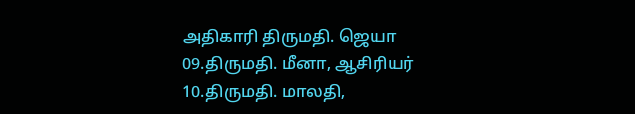அதிகாரி திருமதி. ஜெயா
09.திருமதி. மீனா, ஆசிரியர் 10.திருமதி. மாலதி,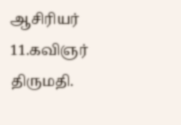ஆசிரியர்
11.கவிஞர் திருமதி.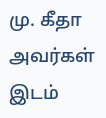மு. கீதா அவர்கள் இடம்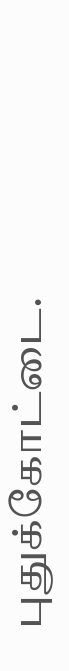புதுக்கோட்டை.